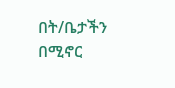በት/ቤታችን በሚኖር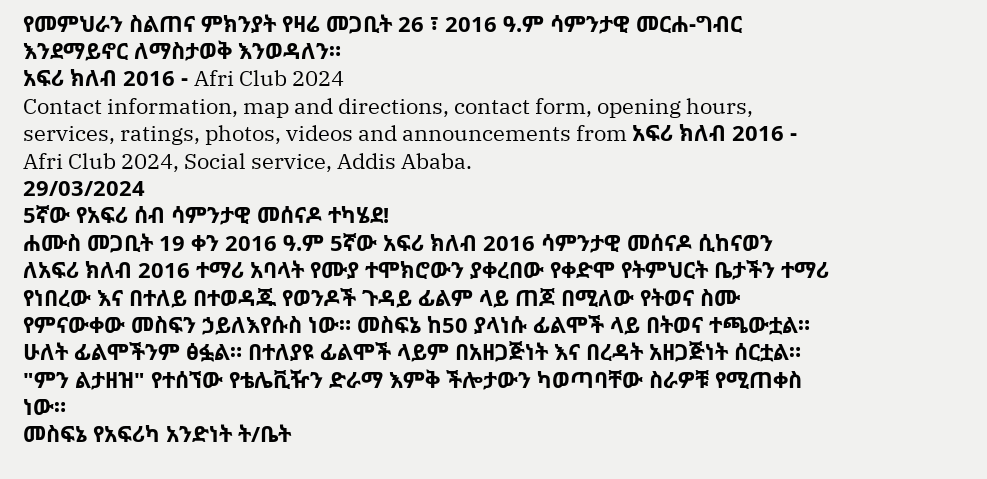የመምህራን ስልጠና ምክንያት የዛሬ መጋቢት 26 ፣ 2016 ዓ.ም ሳምንታዊ መርሐ-ግብር እንደማይኖር ለማስታወቅ እንወዳለን።
አፍሪ ክለብ 2016 - Afri Club 2024
Contact information, map and directions, contact form, opening hours, services, ratings, photos, videos and announcements from አፍሪ ክለብ 2016 - Afri Club 2024, Social service, Addis Ababa.
29/03/2024
5ኛው የአፍሪ ሰብ ሳምንታዊ መሰናዶ ተካሄደ!
ሐሙስ መጋቢት 19 ቀን 2016 ዓ.ም 5ኛው አፍሪ ክለብ 2016 ሳምንታዊ መሰናዶ ሲከናወን ለአፍሪ ክለብ 2016 ተማሪ አባላት የሙያ ተሞክሮውን ያቀረበው የቀድሞ የትምህርት ቤታችን ተማሪ የነበረው እና በተለይ በተወዳጁ የወንዶች ጉዳይ ፊልም ላይ ጠጆ በሚለው የትወና ስሙ የምናውቀው መስፍን ኃይለእየሱስ ነው። መስፍኔ ከ50 ያላነሱ ፊልሞች ላይ በትወና ተጫውቷል። ሁለት ፊልሞችንም ፅፏል። በተለያዩ ፊልሞች ላይም በአዘጋጅነት እና በረዳት አዘጋጅነት ሰርቷል። "ምን ልታዘዝ" የተሰኘው የቴሌቪዥን ድራማ እምቅ ችሎታውን ካወጣባቸው ስራዎቹ የሚጠቀስ ነው።
መስፍኔ የአፍሪካ አንድነት ት/ቤት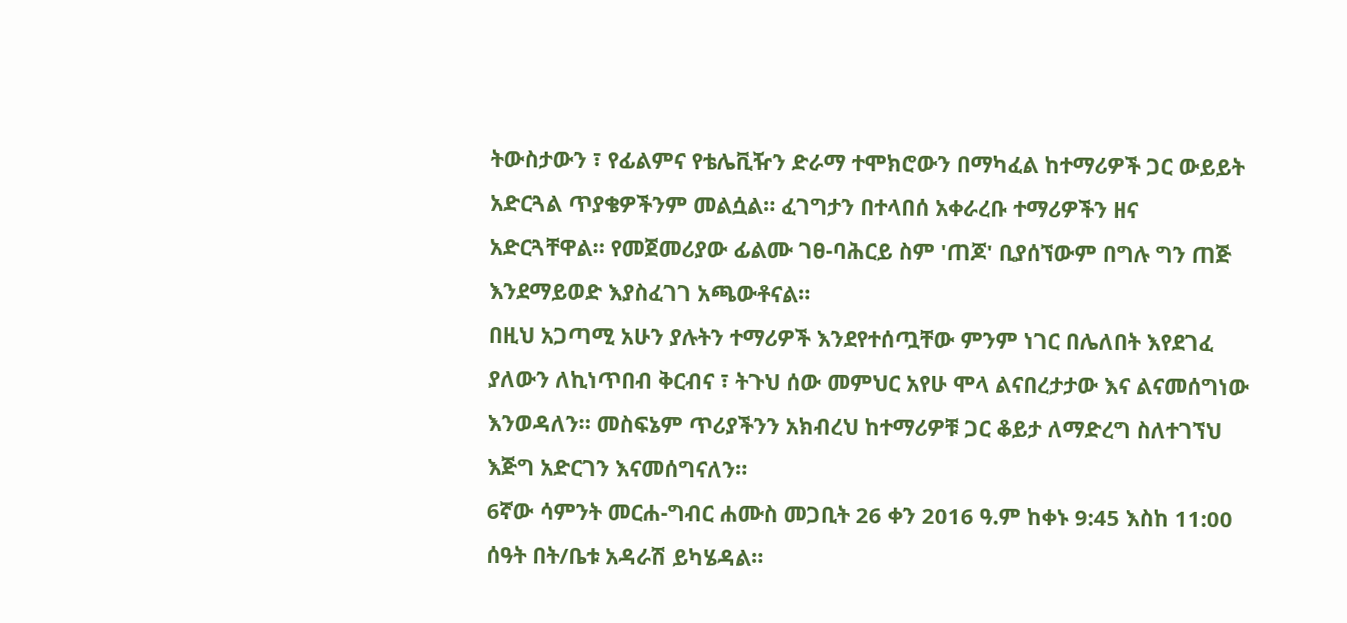ትውስታውን ፣ የፊልምና የቴሌቪዥን ድራማ ተሞክሮውን በማካፈል ከተማሪዎች ጋር ውይይት አድርጓል ጥያቄዎችንም መልሷል። ፈገግታን በተላበሰ አቀራረቡ ተማሪዎችን ዘና አድርጓቸዋል። የመጀመሪያው ፊልሙ ገፀ-ባሕርይ ስም 'ጠጆ' ቢያሰኘውም በግሉ ግን ጠጅ እንደማይወድ እያስፈገገ አጫውቶናል።
በዚህ አጋጣሚ አሁን ያሉትን ተማሪዎች እንደየተሰጧቸው ምንም ነገር በሌለበት እየደገፈ ያለውን ለኪነጥበብ ቅርብና ፣ ትጉህ ሰው መምህር አየሁ ሞላ ልናበረታታው እና ልናመሰግነው እንወዳለን። መስፍኔም ጥሪያችንን አክብረህ ከተማሪዎቹ ጋር ቆይታ ለማድረግ ስለተገኘህ እጅግ አድርገን እናመሰግናለን።
6ኛው ሳምንት መርሐ-ግብር ሐሙስ መጋቢት 26 ቀን 2016 ዓ.ም ከቀኑ 9:45 እስከ 11:00 ሰዓት በት/ቤቱ አዳራሽ ይካሄዳል።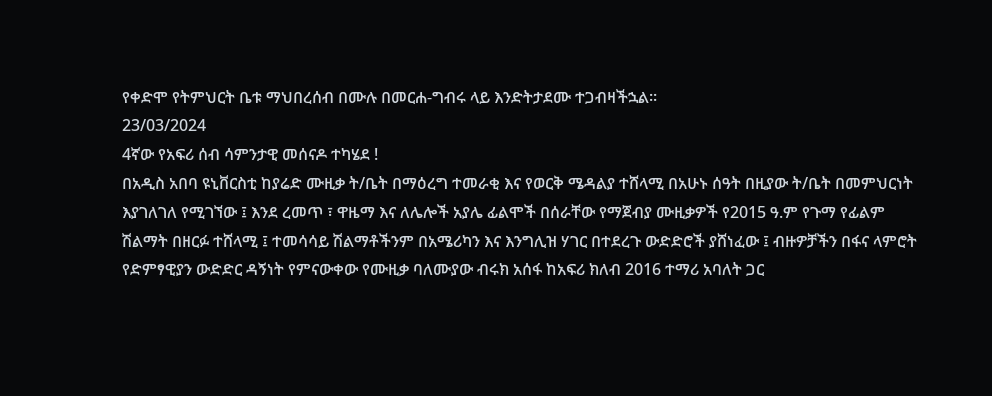የቀድሞ የትምህርት ቤቱ ማህበረሰብ በሙሉ በመርሐ-ግብሩ ላይ እንድትታደሙ ተጋብዛችኋል።
23/03/2024
4ኛው የአፍሪ ሰብ ሳምንታዊ መሰናዶ ተካሄደ !
በአዲስ አበባ ዩኒቨርስቲ ከያሬድ ሙዚቃ ት/ቤት በማዕረግ ተመራቂ እና የወርቅ ሜዳልያ ተሸላሚ በአሁኑ ሰዓት በዚያው ት/ቤት በመምህርነት እያገለገለ የሚገኘው ፤ እንደ ረመጥ ፣ ዋዜማ እና ለሌሎች አያሌ ፊልሞች በሰራቸው የማጀብያ ሙዚቃዎች የ2015 ዓ.ም የጉማ የፊልም ሽልማት በዘርፉ ተሸላሚ ፤ ተመሳሳይ ሽልማቶችንም በአሜሪካን እና እንግሊዝ ሃገር በተደረጉ ውድድሮች ያሸነፈው ፤ ብዙዎቻችን በፋና ላምሮት የድምፃዊያን ውድድር ዳኝነት የምናውቀው የሙዚቃ ባለሙያው ብሩክ አሰፋ ከአፍሪ ክለብ 2016 ተማሪ አባለት ጋር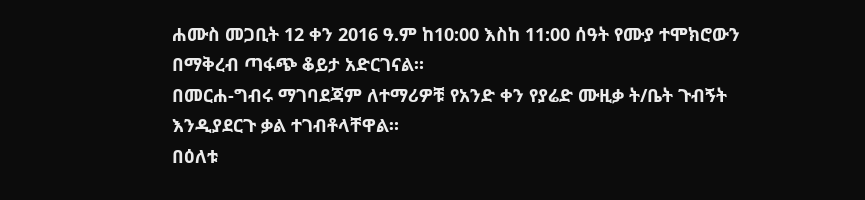ሐሙስ መጋቢት 12 ቀን 2016 ዓ.ም ከ10:00 እስከ 11:00 ሰዓት የሙያ ተሞክሮውን በማቅረብ ጣፋጭ ቆይታ አድርገናል።
በመርሐ-ግብሩ ማገባደጃም ለተማሪዎቹ የአንድ ቀን የያሬድ ሙዚቃ ት/ቤት ጉብኝት እንዲያደርጉ ቃል ተገብቶላቸዋል።
በዕለቱ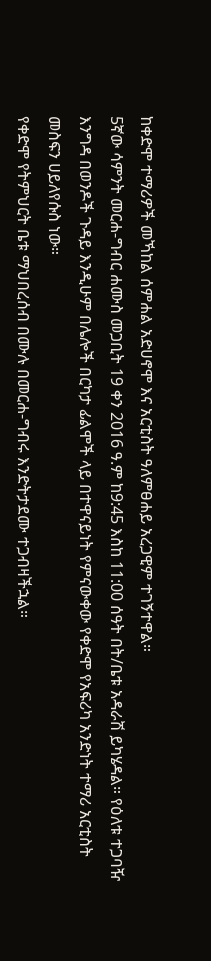ከቀድሞ ተማሪዎች መኻከል ሰምሐል አድሀኖሞ እና አርቲስት ዓለምፀሐይ አረጋዊም ተገኝተዋል።
5ኛው ሳምንት መርሐ-ግብር ሐሙስ መጋቢት 19 ቀን 2016 ዓ.ም ከ9:45 እስከ 11:00 ሰዓት በት/ቤቱ አዳራሽ ይካሄዳል። የዕለቱ ተጋባዥ እንግዳ በወንዶች ጉዳይ እንዲሁም በሌሎች በርካታ ፊልሞች ላይ በተዋናይነት የምናውቀው የቀድሞ የአፍሪካ አንድነት ተማሪ አርቲስት መስፍን ሀይለየሱስ ነው።
የቀድሞ የትምህርት ቤቱ ማህበረሰብ በሙሉ በመርሐ-ግብሩ እንድትታደሙ ተጋብዛችኋል።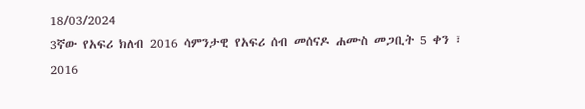18/03/2024
3ኛው የአፍሪ ክለብ 2016 ሳምንታዊ የአፍሪ ሰብ መሰናዶ ሐሙስ መጋቢት 5 ቀን ፣ 2016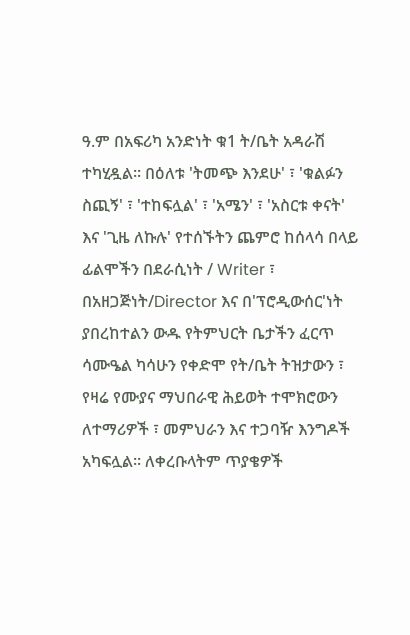ዓ.ም በአፍሪካ አንድነት ቁ1 ት/ቤት አዳራሽ ተካሂዷል። በዕለቱ 'ትመጭ እንደሁ' ፣ 'ቁልፉን ስጪኝ' ፣ 'ተከፍሏል' ፣ 'አሜን' ፣ 'አስርቱ ቀናት' እና 'ጊዜ ለኩሉ' የተሰኙትን ጨምሮ ከሰላሳ በላይ ፊልሞችን በደራሲነት / Writer ፣ በአዘጋጅነት/Director እና በ'ፕሮዲውሰር'ነት ያበረከተልን ውዱ የትምህርት ቤታችን ፈርጥ ሳሙዔል ካሳሁን የቀድሞ የት/ቤት ትዝታውን ፣ የዛሬ የሙያና ማህበራዊ ሕይወት ተሞክሮውን ለተማሪዎች ፣ መምህራን እና ተጋባዥ እንግዶች አካፍሏል። ለቀረቡላትም ጥያቄዎች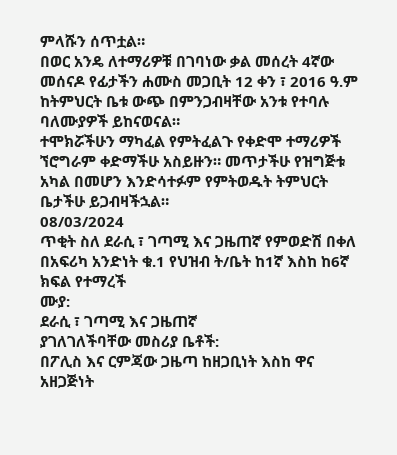ምላሹን ሰጥቷል።
በወር አንዴ ለተማሪዎቹ በገባነው ቃል መሰረት 4ኛው መሰናዶ የፊታችን ሐሙስ መጋቢት 12 ቀን ፣ 2016 ዓ.ም ከትምህርት ቤቱ ውጭ በምንጋብዛቸው አንቱ የተባሉ ባለሙያዎች ይከናወናል።
ተሞክሯችሁን ማካፈል የምትፈልጉ የቀድሞ ተማሪዎች ኘሮግራም ቀድማችሁ አስይዙን። መጥታችሁ የዝግጅቱ አካል በመሆን እንድሳተፉም የምትወዱት ትምህርት ቤታችሁ ይጋብዛችኋል።
08/03/2024
ጥቂት ስለ ደራሲ ፣ ገጣሚ እና ጋዜጠኛ የምወድሽ በቀለ
በአፍሪካ አንድነት ቁ.1 የህዝብ ት/ቤት ከ1ኛ እስከ ከ6ኛ ክፍል የተማረች
ሙያ:
ደራሲ ፣ ገጣሚ እና ጋዜጠኛ
ያገለገለችባቸው መስሪያ ቤቶች:
በፖሊስ እና ርምጃው ጋዜጣ ከዘጋቢነት እስከ ዋና አዘጋጅነት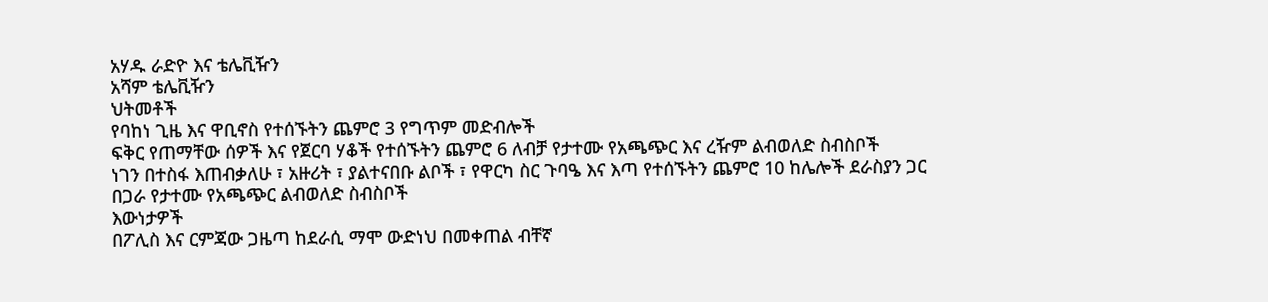አሃዱ ራድዮ እና ቴሌቪዥን
አሻም ቴሌቪዥን
ህትመቶች
የባከነ ጊዜ እና ዋቢኖስ የተሰኙትን ጨምሮ 3 የግጥም መድብሎች
ፍቅር የጠማቸው ሰዎች እና የጀርባ ሃቆች የተሰኙትን ጨምሮ 6 ለብቻ የታተሙ የአጫጭር እና ረዥም ልብወለድ ስብስቦች
ነገን በተስፋ እጠብቃለሁ ፣ አዙሪት ፣ ያልተናበቡ ልቦች ፣ የዋርካ ስር ጉባዔ እና እጣ የተሰኙትን ጨምሮ 10 ከሌሎች ደራስያን ጋር በጋራ የታተሙ የአጫጭር ልብወለድ ስብስቦች
እውነታዎች
በፖሊስ እና ርምጃው ጋዜጣ ከደራሲ ማሞ ውድነህ በመቀጠል ብቸኛ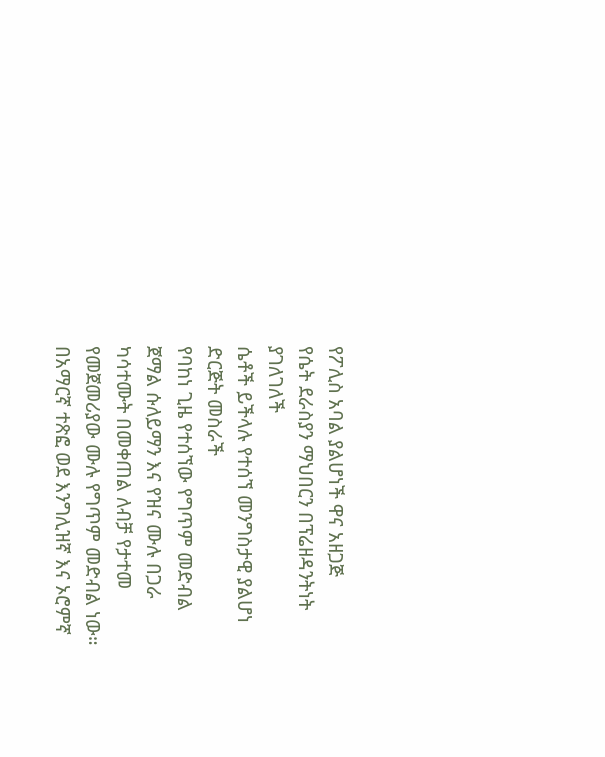የፖሊስ አባል ያልሆነች ዋና አዘጋጅ
የሴት ደራስያን ማህበርን በፕሬዘዳንትነት ያገለገለች
ሴቶች ይችላሉ የተሰኘ መንግስታዊ ያልሆነ ድርጅት መስራች
የባከነ ጊዜ የተሰኘው የግጥም መድብል ጀማል ሱለይማን እና የዝና ሙሉ በጋራ ካሳተሙት በመቀጠል ለብቻ የታተመ የመጀመሪያው ሙሉ የግጥም መድብል ነው።
በአማርኛ ተጽፎ ወደ እንግሊዝኛ እና ኦሮምኛ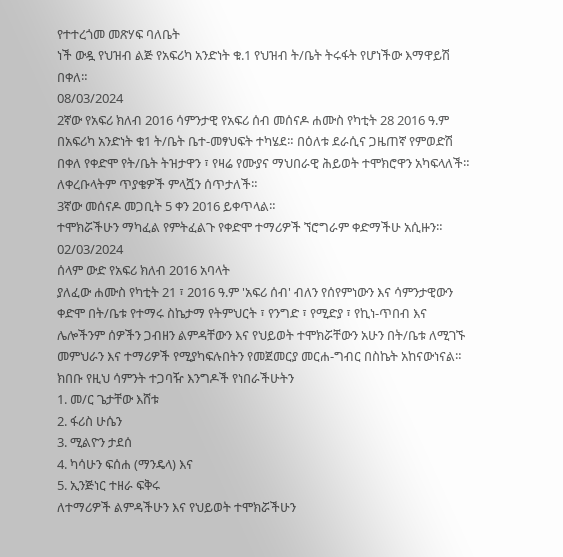የተተረጎመ መጽሃፍ ባለቤት
ነች ውዷ የህዝብ ልጅ የአፍሪካ አንድነት ቁ.1 የህዝብ ት/ቤት ትሩፋት የሆነችው እማዋይሽ በቀለ።
08/03/2024
2ኛው የአፍሪ ክለብ 2016 ሳምንታዊ የአፍሪ ሰብ መሰናዶ ሐሙስ የካቲት 28 2016 ዓ.ም በአፍሪካ አንድነት ቁ1 ት/ቤት ቤተ-መፃህፍት ተካሄደ። በዕለቱ ደራሲና ጋዜጠኛ የምወድሽ በቀለ የቀድሞ የት/ቤት ትዝታዋን ፣ የዛሬ የሙያና ማህበራዊ ሕይወት ተሞክሮዋን አካፍላለች። ለቀረቡላትም ጥያቄዎች ምላሿን ሰጥታለች።
3ኛው መሰናዶ መጋቢት 5 ቀን 2016 ይቀጥላል።
ተሞክሯችሁን ማካፈል የምትፈልጉ የቀድሞ ተማሪዎች ኘሮግራም ቀድማችሁ አሲዙን።
02/03/2024
ሰላም ውድ የአፍሪ ክለብ 2016 አባላት
ያለፈው ሐሙስ የካቲት 21 ፣ 2016 ዓ.ም 'አፍሪ ሰብ' ብለን የሰየምነውን እና ሳምንታዊውን ቀድሞ በት/ቤቱ የተማሩ ስኬታማ የትምህርት ፣ የንግድ ፣ የሚድያ ፣ የኪነ-ጥበብ እና ሌሎችንም ሰዎችን ጋብዘን ልምዳቸውን እና የህይወት ተሞክሯቸውን አሁን በት/ቤቱ ለሚገኙ መምህራን እና ተማሪዎች የሚያካፍሉበትን የመጀመርያ መርሐ-ግብር በስኬት አከናውነናል።
ክበቡ የዚህ ሳምንት ተጋባዥ እንግዶች የነበራችሁትን
1. መ/ር ጌታቸው እሸቱ
2. ፋሪስ ሁሴን
3. ሚልዮን ታደሰ
4. ካሳሁን ፍሰሐ (ማንዴላ) እና
5. ኢንጅነር ተዘራ ፍቅሩ
ለተማሪዎች ልምዳችሁን እና የህይወት ተሞክሯችሁን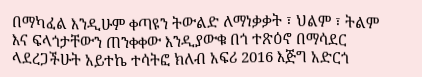በማካፈል እንዲሁም ቀጣዩን ትውልድ ለማነቃቃት ፣ ህልም ፣ ትልም እና ፍላጎታቸውን ጠንቀቀው እንዲያውቁ በጎ ተጽዕኖ በማሳደር ላደረጋችሁት አይተኬ ተሳትፎ ክለብ አፍሪ 2016 እጅግ አድርጎ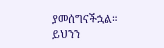ያመሰግናችኋል።
ይህንን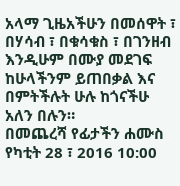አላማ ጊዜአችሁን በመሰዋት ፣ በሃሳብ ፣ በቁሳቁስ ፣ በገንዘብ እንዲሁም በሙያ መደገፍ ከሁላችንም ይጠበቃል እና በምትችሉት ሁሉ ከጎናችሁ አለን በሉን።
በመጨረሻ የፊታችን ሐሙስ የካቲት 28 ፣ 2016 10:00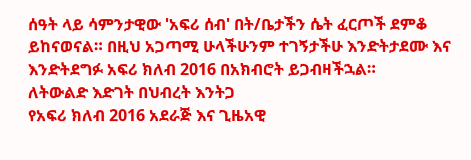ሰዓት ላይ ሳምንታዊው 'አፍሪ ሰብ' በት/ቤታችን ሴት ፈርጦች ደምቆ ይከናወናል። በዚህ አጋጣሚ ሁላችሁንም ተገኝታችሁ እንድትታደሙ እና እንድትደግፉ አፍሪ ክለብ 2016 በአክብሮት ይጋብዛችኋል።
ለትውልድ እድገት በህብረት እንትጋ
የአፍሪ ክለብ 2016 አደራጅ እና ጊዜአዊ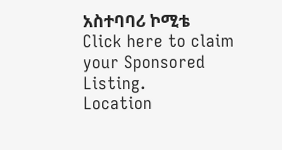አስተባባሪ ኮሚቴ
Click here to claim your Sponsored Listing.
Location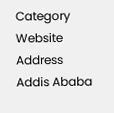Category
Website
Address
Addis Ababa